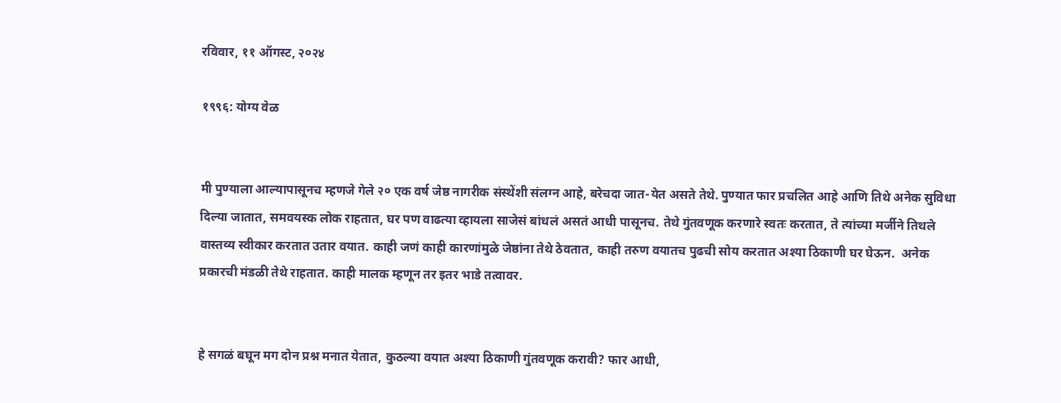रविवार, ११ ऑगस्ट, २०२४

१९९६: योग्य वेळ


मी पुण्याला आल्यापासूनच म्हणजे गेले २० एक वर्ष जेष्ठ नागरीक संस्थेंशी संलग्न आहे, बरेचदा जात-येत असते तेथे. पुण्यात फार प्रचलित आहे आणि तिथे अनेक सुविधा दिल्या जातात, समवयस्क लोक राहतात, घर पण वाढत्या व्हायला साजेसं बांधलं असतं आधी पासूनच. तेथे गुंतवणूक करणारे स्वतः करतात, ते त्यांच्या मर्जीने तिथले वास्तव्य स्वीकार करतात उतार वयात. काही जणं काही कारणांमुळे जेष्ठांना तेथे ठेवतात, काही तरुण वयातच पुढची सोय करतात अश्या ठिकाणी घर घेऊन.  अनेक प्रकारची मंडळी तेथे राहतात. काही मालक म्हणून तर इतर भाडे तत्वावर.


हे सगळं बघून मग दोन प्रश्न मनात येतात, कुठल्या वयात अश्या ठिकाणी गुंतवणूक करावी? फार आधी,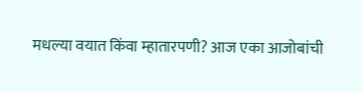मधल्या वयात किंवा म्हातारपणी? आज एका आजोबांची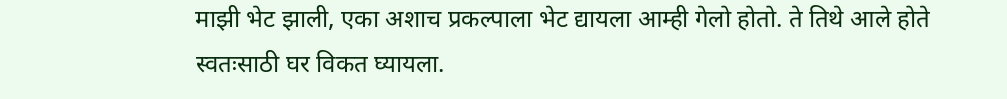माझी भेट झाली, एका अशाच प्रकल्पाला भेट द्यायला आम्ही गेलो होतो. ते तिथे आले होते स्वतःसाठी घर विकत घ्यायला.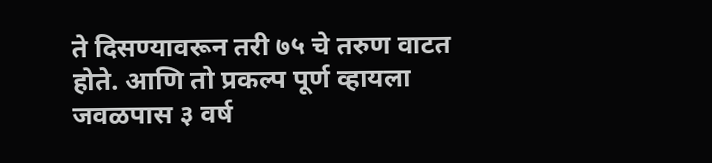ते दिसण्यावरून तरी ७५ चे तरुण वाटत होते. आणि तो प्रकल्प पूर्ण व्हायला जवळपास ३ वर्ष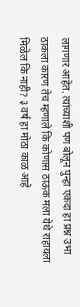लागणार आहेत. त्यांच्याशी पण बोलून पुन्हा एकदा हा प्रश्न उभा ठाकला कारण तेच म्हणाले कि कोणास ठाऊक मला येथे राहायला मिळेल कि नाही? ३ वर्ष हा मोठा काळ आहे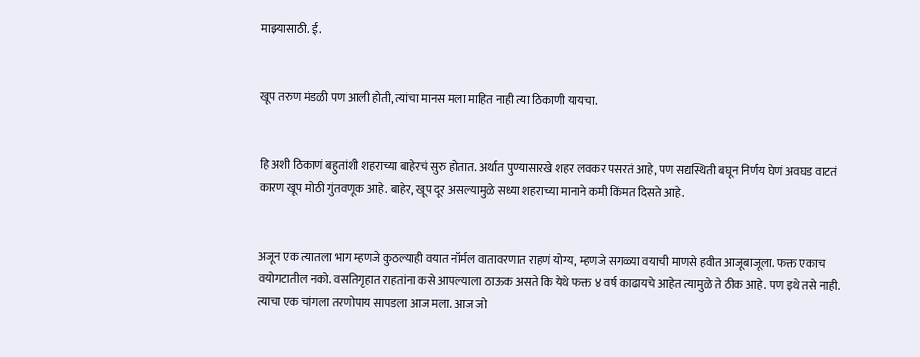माझ्यासाठी. ई.


खूप तरुण मंडळी पण आली होती, त्यांचा मानस मला माहित नाही त्या ठिकाणी यायचा.


हि अशी ठिकाणं बहुतांशी शहराच्या बाहेरचं सुरु होतात. अर्थात पुण्यासारखे शहर लवकर पसरतं आहे, पण सद्यस्थिती बघून निर्णय घेणं अवघड वाटतं कारण खूप मोठी गुंतवणूक आहे. बाहेर, खूप दूर असल्यामुळे सध्या शहराच्या मानाने कमी किंमत दिसते आहे.


अजून एक त्यातला भाग म्हणजे कुठल्याही वयात नॉर्मल वातावरणात राहणं योग्य, म्हणजे सगळ्या वयाची माणसे हवीत आजूबाजूला. फक्त एकाच वयोगटातील नको. वसतिगृहात राहतांना कसे आपल्याला ठाऊक असते कि येथे फक्त ४ वर्ष काढायचे आहेत त्यामुळे ते ठीक आहे. पण इथे तसे नाही. त्याचा एक चांगला तरणोपाय सापडला आज मला. आज जो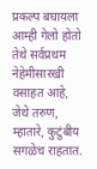प्रकल्प बघायला आम्ही गेलो होतो तेथे सर्वप्रथम नेहेमीसारखी वसाहत आहे, जेथे तरुण, म्हातारे, कुटुंबीय सगळेच राहतात.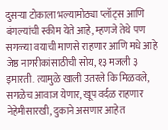दुसऱ्या टोकाला भल्यामोठ्या प्लॉट्स आणि बंगल्यांची स्कीम येते आहे, म्हणजे तेथे पण सगळ्या वयाची माणसे राहणार आणि मधे आहे जेष्ठ नागरीकांसाठीची सोय, १३ मजली ३ इमारती. त्यामुळे खाली उतरले कि मिळवले, सगळेच आवाज येणार, खूप वर्दळ राहणार नेहेमीसारखी, दुकाने असणार आहेत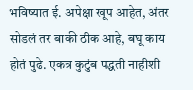भविष्यात ई. अपेक्षा खूप आहेत, अंतर सोडलं तर बाकी ठीक आहे, बघू काय होतं पुढे. एकत्र कुटुंब पद्धती नाहीशी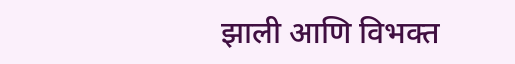झाली आणि विभक्त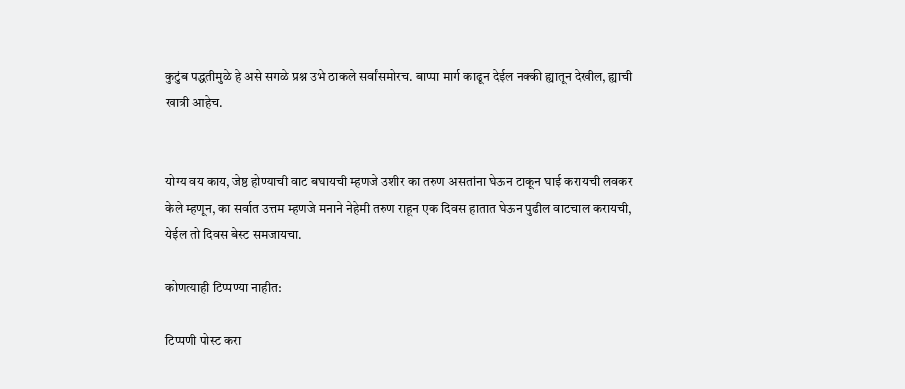कुटुंब पद्धतीमुळे हे असे सगळे प्रश्न उभे ठाकले सर्वांसमोरच. बाप्पा मार्ग काढून देईल नक्की ह्यातून देखील, ह्याची खात्री आहेच.


योग्य वय काय, जेष्ठ होण्याची वाट बघायची म्हणजे उशीर का तरुण असतांना घेऊन टाकून घाई करायची लवकर केले म्हणून, का सर्वात उत्तम म्हणजे मनाने नेहेमी तरुण राहून एक दिवस हातात घेऊन पुढील वाटचाल करायची, येईल तो दिवस बेस्ट समजायचा.

कोणत्याही टिप्पण्‍या नाहीत:

टिप्पणी पोस्ट करा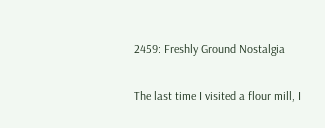2459: Freshly Ground Nostalgia

The last time I visited a flour mill, I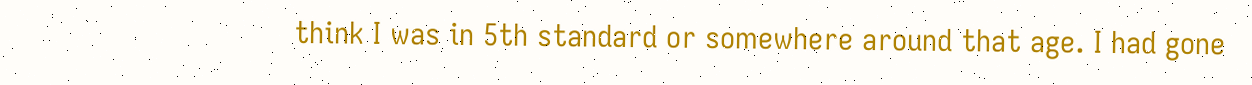think I was in 5th standard or somewhere around that age. I had gone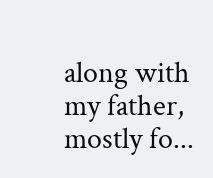along with my father, mostly fo...